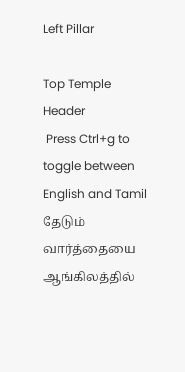Left Pillar

Top Temple Header
 Press Ctrl+g to toggle between English and Tamil
தேடும் வார்த்தையை ஆங்கிலத்தில்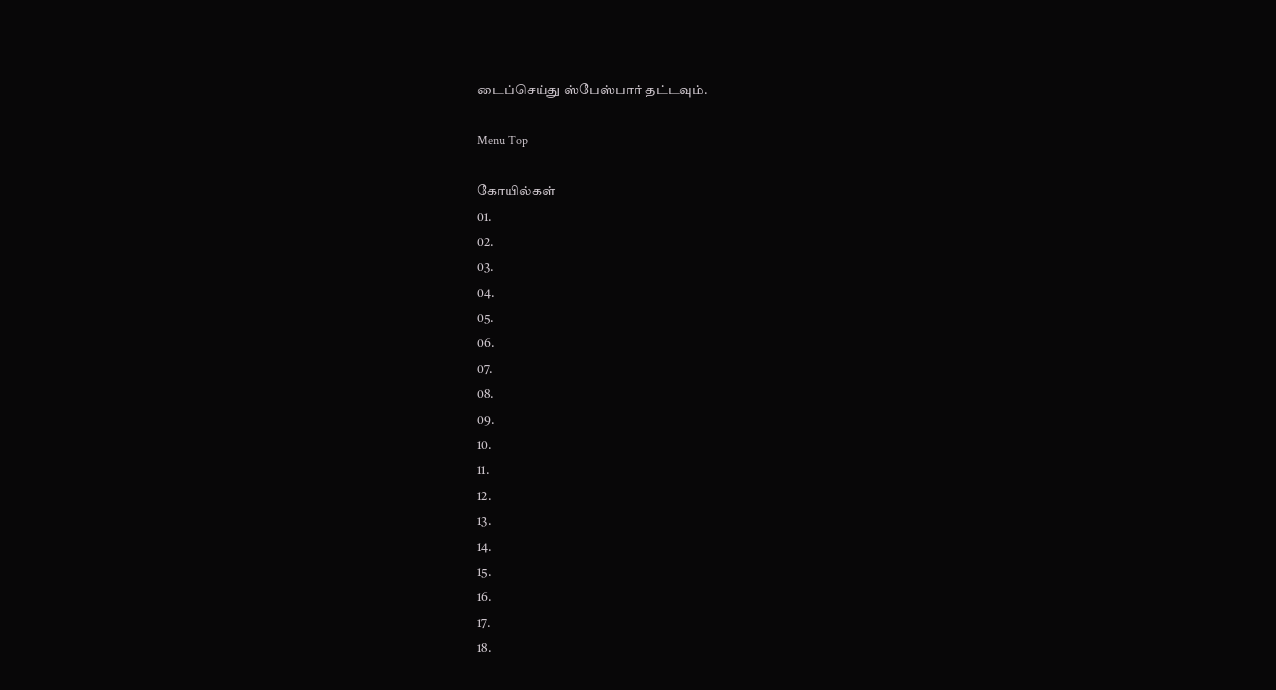டைப்செய்து ஸ்பேஸ்பார் தட்டவும்.

Menu Top

கோயில்கள்
01.
02.
03.
04.
05.
06.
07.
08.
09.
10.
11.
12.
13.
14.
15.
16.
17.
18.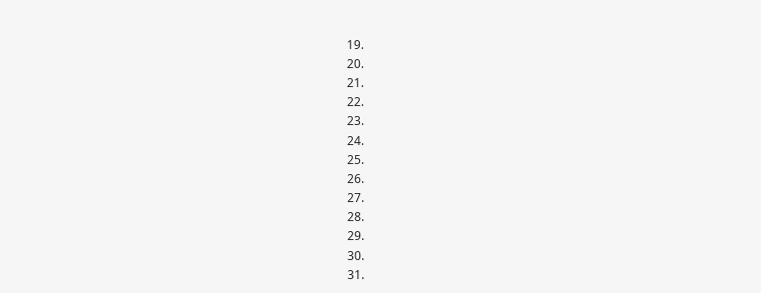19.
20.
21.
22.
23.
24.
25.
26.
27.
28.
29.
30.
31.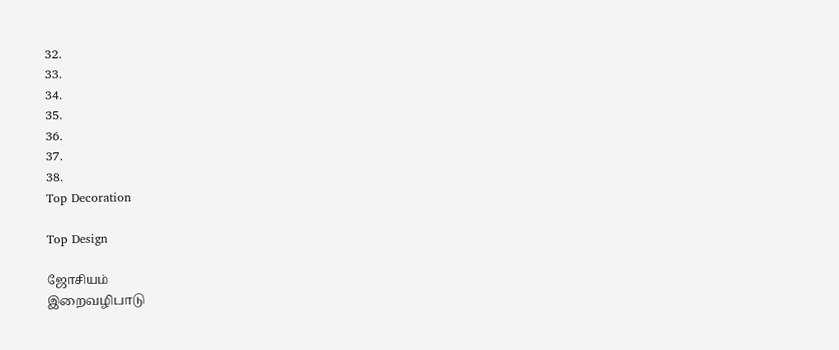32.
33.
34.
35.
36.
37.
38.
Top Decoration

Top Design

ஜோசியம்
இறைவழிபாடு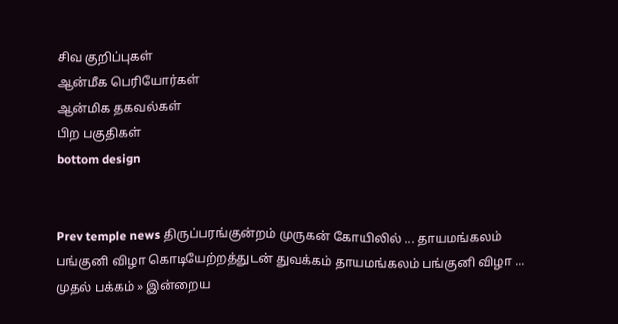சிவ குறிப்புகள்
ஆன்மீக பெரியோர்கள்
ஆன்மிக தகவல்கள்
பிற பகுதிகள்
bottom design


Prev temple news திருப்பரங்குன்றம் முருகன் கோயிலில் ... தாயமங்கலம் பங்குனி விழா கொடியேற்றத்துடன் துவக்கம் தாயமங்கலம் பங்குனி விழா ...
முதல் பக்கம் » இன்றைய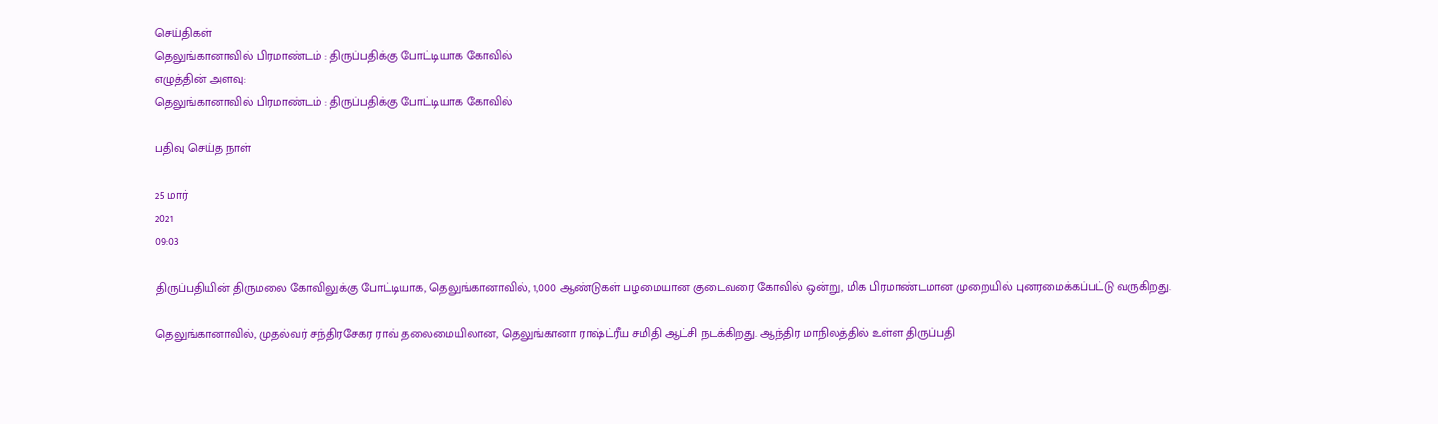செய்திகள்
தெலுங்கானாவில் பிரமாண்டம் : திருப்பதிக்கு போட்டியாக கோவில்
எழுத்தின் அளவு:
தெலுங்கானாவில் பிரமாண்டம் : திருப்பதிக்கு போட்டியாக கோவில்

பதிவு செய்த நாள்

25 மார்
2021
09:03

திருப்பதியின் திருமலை கோவிலுக்கு போட்டியாக, தெலுங்கானாவில், 1,000 ஆண்டுகள் பழமையான குடைவரை கோவில் ஒன்று, மிக பிரமாண்டமான முறையில் புனரமைக்கப்பட்டு வருகிறது.

தெலுங்கானாவில், முதல்வர் சந்திரசேகர ராவ் தலைமையிலான, தெலுங்கானா ராஷ்ட்ரீய சமிதி ஆட்சி நடக்கிறது. ஆந்திர மாநிலத்தில் உள்ள திருப்பதி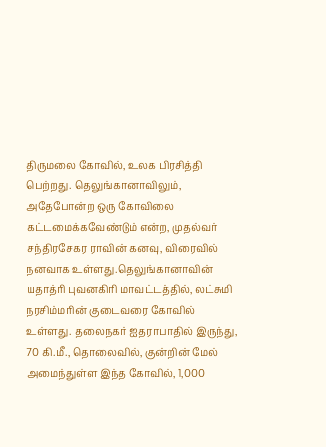திருமலை கோவில், உலக பிரசித்தி பெற்றது. தெலுங்கானாவிலும், அதேபோன்ற ஒரு கோவிலை கட்டமைக்கவேண்டும் என்ற, முதல்வர் சந்திரசேகர ராவின் கனவு, விரைவில் நனவாக உள்ளது.தெலுங்கானாவின் யதாத்ரி புவனகிரி மாவட்டத்தில், லட்சுமி நரசிம்மரின் குடைவரை கோவில் உள்ளது. தலைநகர் ஐதராபாதில் இருந்து, 70 கி.மீ., தொலைவில், குன்றின் மேல் அமைந்துள்ள இந்த கோவில், 1,000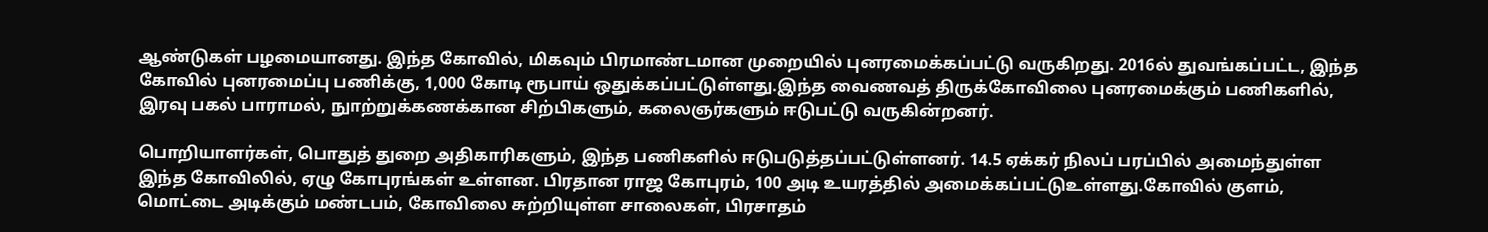ஆண்டுகள் பழமையானது. இந்த கோவில், மிகவும் பிரமாண்டமான முறையில் புனரமைக்கப்பட்டு வருகிறது. 2016ல் துவங்கப்பட்ட, இந்த கோவில் புனரமைப்பு பணிக்கு, 1,000 கோடி ரூபாய் ஒதுக்கப்பட்டுள்ளது.இந்த வைணவத் திருக்கோவிலை புனரமைக்கும் பணிகளில், இரவு பகல் பாராமல், நுாற்றுக்கணக்கான சிற்பிகளும், கலைஞர்களும் ஈடுபட்டு வருகின்றனர்.

பொறியாளர்கள், பொதுத் துறை அதிகாரிகளும், இந்த பணிகளில் ஈடுபடுத்தப்பட்டுள்ளனர். 14.5 ஏக்கர் நிலப் பரப்பில் அமைந்துள்ள இந்த கோவிலில், ஏழு கோபுரங்கள் உள்ளன. பிரதான ராஜ கோபுரம், 100 அடி உயரத்தில் அமைக்கப்பட்டுஉள்ளது.கோவில் குளம், மொட்டை அடிக்கும் மண்டபம், கோவிலை சுற்றியுள்ள சாலைகள், பிரசாதம்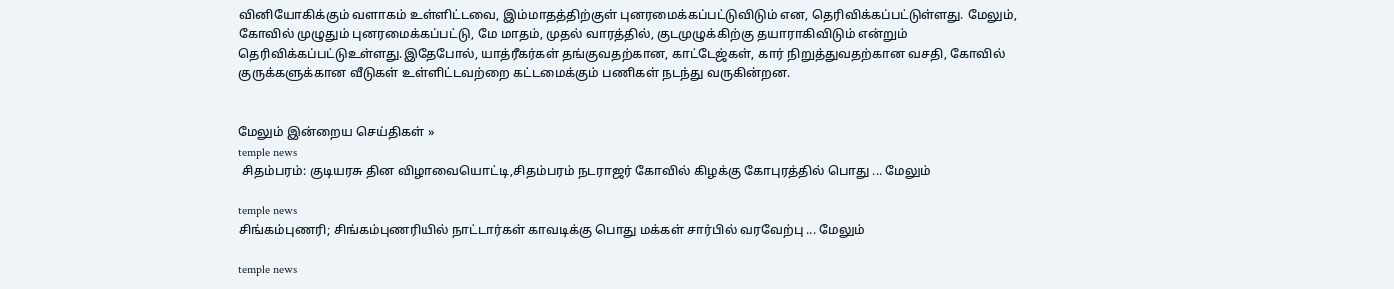வினியோகிக்கும் வளாகம் உள்ளிட்டவை, இம்மாதத்திற்குள் புனரமைக்கப்பட்டுவிடும் என, தெரிவிக்கப்பட்டுள்ளது. மேலும், கோவில் முழுதும் புனரமைக்கப்பட்டு, மே மாதம், முதல் வாரத்தில், குடமுழுக்கிற்கு தயாராகிவிடும் என்றும் தெரிவிக்கப்பட்டுஉள்ளது.இதேபோல், யாத்ரீகர்கள் தங்குவதற்கான, காட்டேஜ்கள், கார் நிறுத்துவதற்கான வசதி, கோவில் குருக்களுக்கான வீடுகள் உள்ளிட்டவற்றை கட்டமைக்கும் பணிகள் நடந்து வருகின்றன.


மேலும் இன்றைய செய்திகள் »
temple news
 சிதம்பரம்: குடியரசு தின விழாவையொட்டி,சிதம்பரம் நடராஜர் கோவில் கிழக்கு கோபுரத்தில் பொது ... மேலும்

temple news
சிங்கம்புணரி; சிங்கம்புணரியில் நாட்டார்கள் காவடிக்கு பொது மக்கள் சார்பில் வரவேற்பு ... மேலும்

temple news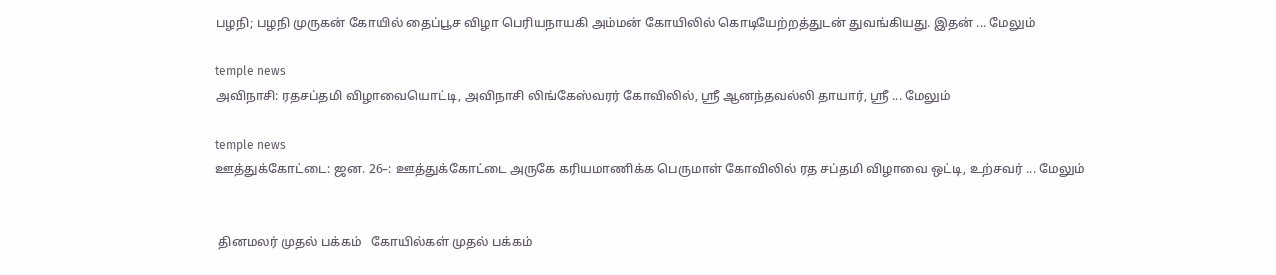பழநி; பழநி முருகன் கோயில் தைப்பூச விழா பெரியநாயகி அம்மன் கோயிலில் கொடியேற்றத்துடன் துவங்கியது. இதன் ... மேலும்

temple news
அவிநாசி: ரதசப்தமி விழாவையொட்டி, அவிநாசி லிங்கேஸ்வரர் கோவிலில், ஸ்ரீ ஆனந்தவல்லி தாயார், ஸ்ரீ ... மேலும்

temple news
ஊத்துக்கோட்டை: ஜன. 26–: ஊத்துக்கோட்டை அருகே கரியமாணிக்க பெருமாள் கோவிலில் ரத சப்தமி விழாவை ஒட்டி, உற்சவர் ... மேலும்


 தினமலர் முதல் பக்கம்   கோயில்கள் முதல் பக்கம்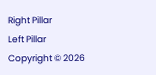Right Pillar
Left Pillar
Copyright © 2026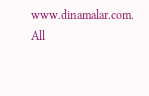www.dinamalar.com. All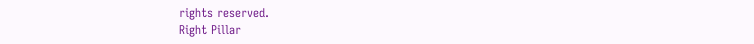rights reserved.
Right Pillar